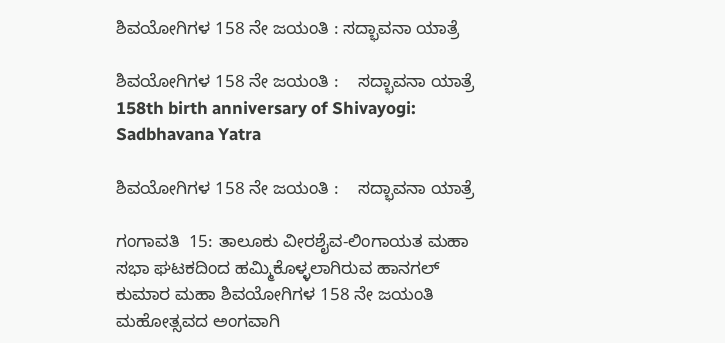ಶಿವಯೋಗಿಗಳ 158 ನೇ ಜಯಂತಿ : ಸದ್ಭಾವನಾ ಯಾತ್ರೆ

ಶಿವಯೋಗಿಗಳ 158 ನೇ ಜಯಂತಿ :    ಸದ್ಭಾವನಾ ಯಾತ್ರೆ  158th birth anniversary of Shivayogi: Sadbhavana Yatra

ಶಿವಯೋಗಿಗಳ 158 ನೇ ಜಯಂತಿ :    ಸದ್ಭಾವನಾ ಯಾತ್ರೆ

ಗಂಗಾವತಿ  15: ತಾಲೂಕು ವೀರಶೈವ-ಲಿಂಗಾಯತ ಮಹಾ ಸಭಾ ಘಟಕದಿಂದ ಹಮ್ಮಿಕೊಳ್ಳಲಾಗಿರುವ ಹಾನಗಲ್ ಕುಮಾರ ಮಹಾ ಶಿವಯೋಗಿಗಳ 158 ನೇ ಜಯಂತಿ ಮಹೋತ್ಸವದ ಅಂಗವಾಗಿ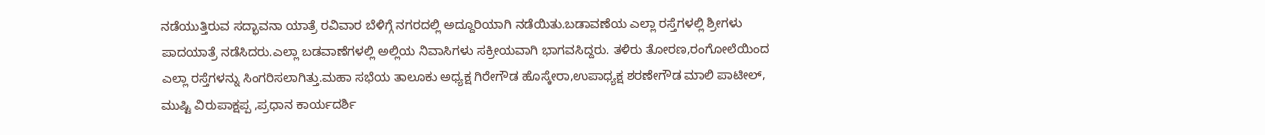ನಡೆಯುತ್ತಿರುವ ಸದ್ಭಾವನಾ ಯಾತ್ರೆ ರವಿವಾರ ಬೆಳಿಗ್ಗೆ ನಗರದಲ್ಲಿ ಅದ್ದೂರಿಯಾಗಿ ನಡೆಯಿತು.ಬಡಾವಣೆಯ ಎಲ್ಲಾ ರಸ್ತೆಗಳಲ್ಲಿ ಶ್ರೀಗಳು ಪಾದಯಾತ್ರೆ ನಡೆಸಿದರು.ಎಲ್ಲಾ ಬಡವಾಣೆಗಳಲ್ಲಿ ಅಲ್ಲಿಯ ನಿವಾಸಿಗಳು ಸಕ್ರೀಯವಾಗಿ ಭಾಗವಸಿದ್ದರು. ತಳಿರು ತೋರಣ,ರಂಗೋಲೆಯಿಂದ ಎಲ್ಲಾ ರಸ್ತೆಗಳನ್ನು ಸಿಂಗರಿಸಲಾಗಿತ್ತು.ಮಹಾ ಸಭೆಯ ತಾಲೂಕು ಅಧ್ಯಕ್ಷ ಗಿರೇಗೌಡ ಹೊಸ್ಕೇರಾ,ಉಪಾಧ್ಯಕ್ಷ ಶರಣೇಗೌಡ ಮಾಲಿ ಪಾಟೀಲ್, ಮುಷ್ಟಿ ವಿರುಪಾಕ್ಷಪ್ಪ ,ಪ್ರಧಾನ ಕಾರ್ಯದರ್ಶಿ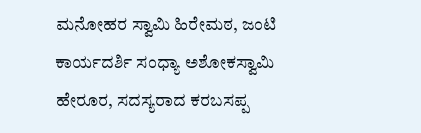ಮನೋಹರ ಸ್ವಾಮಿ ಹಿರೇಮಠ, ಜಂಟಿ ಕಾರ್ಯದರ್ಶಿ ಸಂಧ್ಯಾ ಅಶೋಕಸ್ವಾಮಿ ಹೇರೂರ, ಸದಸ್ಯರಾದ ಕರಬಸಪ್ಪ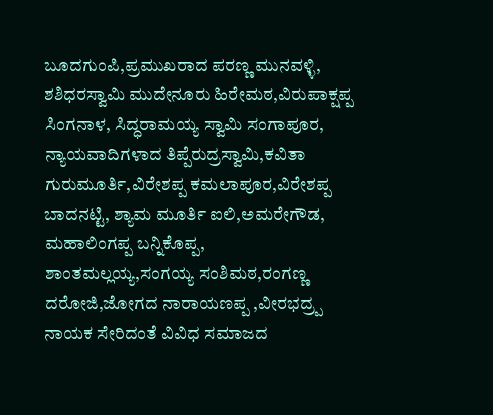ಬೂದಗುಂಪಿ,ಪ್ರಮುಖರಾದ ಪರಣ್ಣ ಮುನವಳ್ಳಿ, ಶಶಿಧರಸ್ವಾಮಿ ಮುದೇನೂರು ಹಿರೇಮಠ,ವಿರುಪಾಕ್ಷಪ್ಪ ಸಿಂಗನಾಳ, ಸಿದ್ಧರಾಮಯ್ಯ ಸ್ವಾಮಿ ಸಂಗಾಪೂರ, ನ್ಯಾಯವಾದಿಗಳಾದ ತಿಪ್ಪೆರುದ್ರಸ್ವಾಮಿ,ಕವಿತಾ ಗುರುಮೂರ್ತಿ,ವಿರೇಶಪ್ಪ ಕಮಲಾಪೂರ,ವಿರೇಶಪ್ಪ ಬಾದನಟ್ಟಿ, ಶ್ಯಾಮ ಮೂರ್ತಿ ಐಲಿ,ಅಮರೇಗೌಡ, ಮಹಾಲಿಂಗಪ್ಪ ಬನ್ನಿಕೊಪ್ಪ, ಶಾಂತಮಲ್ಲಯ್ಯ,ಸಂಗಯ್ಯ ಸಂಶಿಮಠ,ರಂಗಣ್ಣ ದರೋಜಿ,ಜೋಗದ ನಾರಾಯಣಪ್ಪ ,ವೀರಭದ್ರ‍್ಪ ನಾಯಕ ಸೇರಿದಂತೆ ವಿವಿಧ ಸಮಾಜದ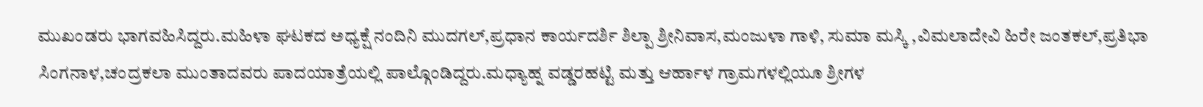ಮುಖಂಡರು ಭಾಗವಹಿಸಿದ್ದರು.ಮಹಿಳಾ ಘಟಕದ ಅಧ್ಯಕ್ಷೆ ನಂದಿನಿ ಮುದಗಲ್,ಪ್ರಧಾನ ಕಾರ್ಯದರ್ಶಿ ಶಿಲ್ಪಾ ಶ್ರೀನಿವಾಸ,ಮಂಜುಳಾ ಗಾಳಿ, ಸುಮಾ ಮಸ್ಕಿ ,ವಿಮಲಾದೇವಿ ಹಿರೇ ಜಂತಕಲ್,ಪ್ರತಿಭಾ ಸಿಂಗನಾಳ,ಚಂದ್ರಕಲಾ ಮುಂತಾದವರು ಪಾದಯಾತ್ರೆಯಲ್ಲಿ ಪಾಲ್ಗೊಂಡಿದ್ದರು.ಮಧ್ಯಾಹ್ನ ವಡ್ಡರಹಟ್ಟಿ ಮತ್ತು ಆರ್ಹಾಳ ಗ್ರಾಮಗಳಲ್ಲಿಯೂ ಶ್ರೀಗಳ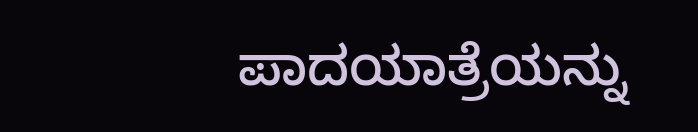ಪಾದಯಾತ್ರೆಯನ್ನು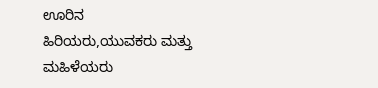ಊರಿನ ಹಿರಿಯರು,ಯುವಕರು ಮತ್ತು ಮಹಿಳೆಯರು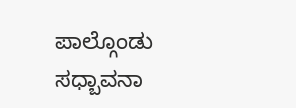ಪಾಲ್ಗೊಂಡು ಸಧ್ಬಾವನಾ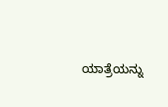ಯಾತ್ರೆಯನ್ನು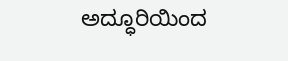ಅದ್ಧೂರಿಯಿಂದ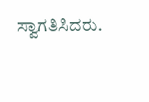ಸ್ವಾಗತಿಸಿದರು.